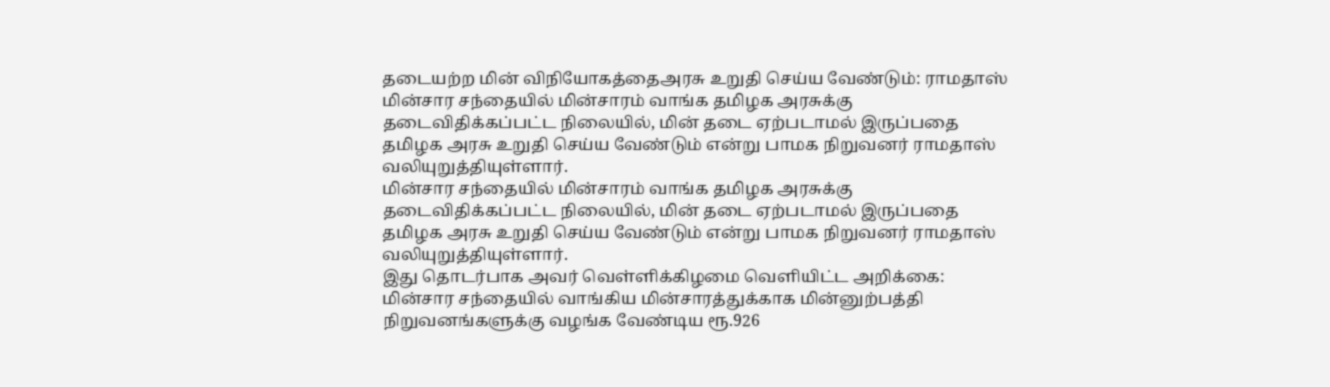தடையற்ற மின் விநியோகத்தைஅரசு உறுதி செய்ய வேண்டும்: ராமதாஸ்
மின்சார சந்தையில் மின்சாரம் வாங்க தமிழக அரசுக்கு தடைவிதிக்கப்பட்ட நிலையில், மின் தடை ஏற்படாமல் இருப்பதை தமிழக அரசு உறுதி செய்ய வேண்டும் என்று பாமக நிறுவனர் ராமதாஸ் வலியுறுத்தியுள்ளார்.
மின்சார சந்தையில் மின்சாரம் வாங்க தமிழக அரசுக்கு தடைவிதிக்கப்பட்ட நிலையில், மின் தடை ஏற்படாமல் இருப்பதை தமிழக அரசு உறுதி செய்ய வேண்டும் என்று பாமக நிறுவனர் ராமதாஸ் வலியுறுத்தியுள்ளார்.
இது தொடர்பாக அவர் வெள்ளிக்கிழமை வெளியிட்ட அறிக்கை:
மின்சார சந்தையில் வாங்கிய மின்சாரத்துக்காக மின்னுற்பத்தி நிறுவனங்களுக்கு வழங்க வேண்டிய ரூ.926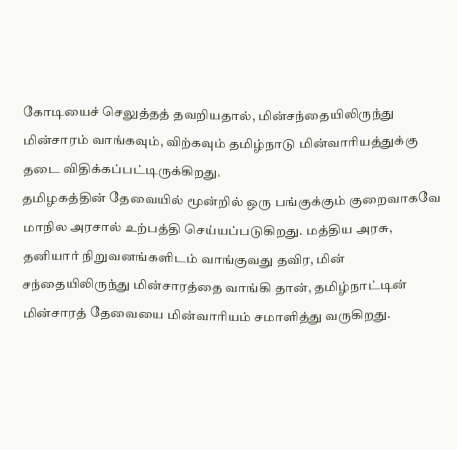கோடியைச் செலுத்தத் தவறியதால், மின்சந்தையிலிருந்து மின்சாரம் வாங்கவும், விற்கவும் தமிழ்நாடு மின்வாரியத்துக்கு தடை விதிக்கப்பட்டிருக்கிறது.
தமிழகத்தின் தேவையில் மூன்றில் ஒரு பங்குக்கும் குறைவாகவே மாநில அரசால் உற்பத்தி செய்யப்படுகிறது. மத்திய அரசு, தனியார் நிறுவனங்களிடம் வாங்குவது தவிர, மின் சந்தையிலிருந்து மின்சாரத்தை வாங்கி தான், தமிழ்நாட்டின் மின்சாரத் தேவையை மின்வாரியம் சமாளித்து வருகிறது.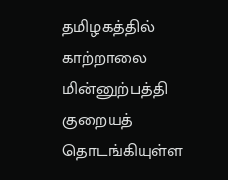தமிழகத்தில் காற்றாலை மின்னுற்பத்தி குறையத் தொடங்கியுள்ள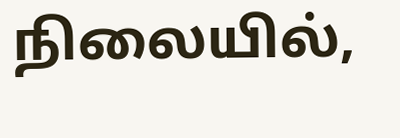நிலையில்,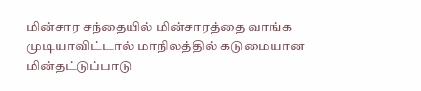மின்சார சந்தையில் மின்சாரத்தை வாங்க முடியாவிட்டால் மாநிலத்தில் கடுமையான மின்தட்டுப்பாடு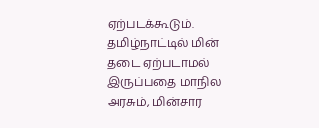ஏற்படக்கூடும். தமிழ்நாட்டில் மின் தடை ஏற்படாமல் இருப்பதை மாநில அரசும், மின்சார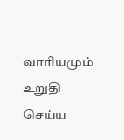வாரியமும் உறுதி செய்ய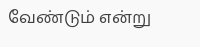வேண்டும் என்று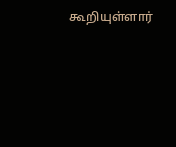கூறியுள்ளார்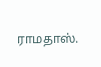ராமதாஸ்.